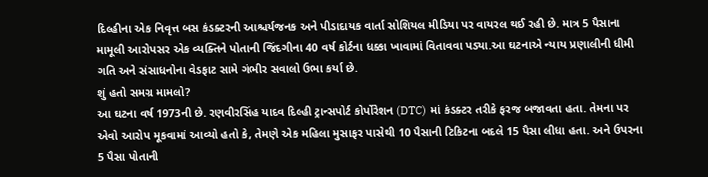દિલ્હીના એક નિવૃત્ત બસ કંડક્ટરની આશ્ચર્યજનક અને પીડાદાયક વાર્તા સોશિયલ મીડિયા પર વાયરલ થઈ રહી છે. માત્ર 5 પૈસાના મામૂલી આરોપસર એક વ્યક્તિને પોતાની જિંદગીના 40 વર્ષ કોર્ટના ધક્કા ખાવામાં વિતાવવા પડ્યા.આ ઘટનાએ ન્યાય પ્રણાલીની ધીમી ગતિ અને સંસાધનોના વેડફાટ સામે ગંભીર સવાલો ઉભા કર્યા છે.
શું હતો સમગ્ર મામલો?
આ ઘટના વર્ષ 1973ની છે. રણવીરસિંહ યાદવ દિલ્હી ટ્રાન્સપોર્ટ કોર્પોરેશન (DTC) માં કંડક્ટર તરીકે ફરજ બજાવતા હતા. તેમના પર એવો આરોપ મૂકવામાં આવ્યો હતો કે, તેમણે એક મહિલા મુસાફર પાસેથી 10 પૈસાની ટિકિટના બદલે 15 પૈસા લીધા હતા. અને ઉપરના 5 પૈસા પોતાની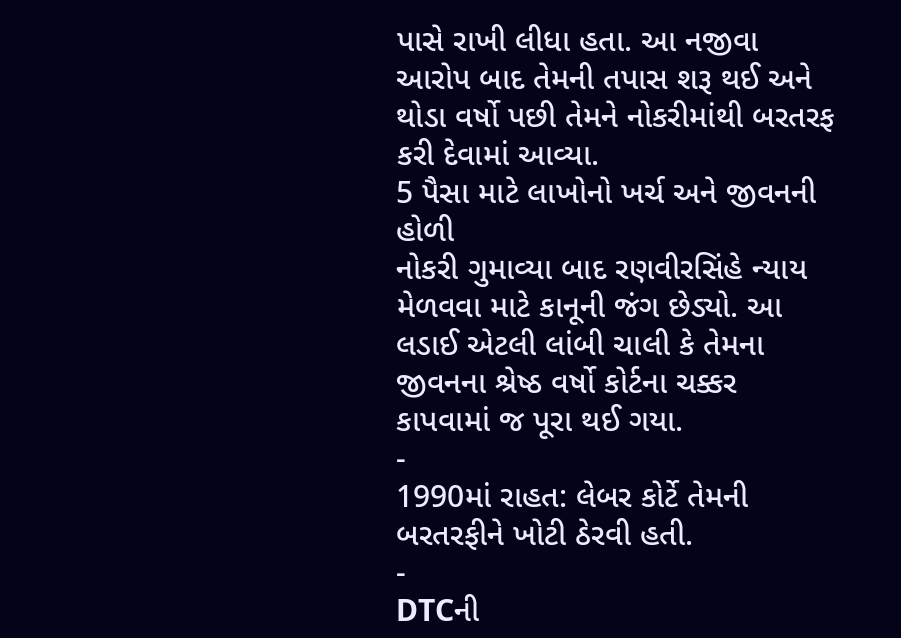પાસે રાખી લીધા હતા. આ નજીવા આરોપ બાદ તેમની તપાસ શરૂ થઈ અને થોડા વર્ષો પછી તેમને નોકરીમાંથી બરતરફ કરી દેવામાં આવ્યા.
5 પૈસા માટે લાખોનો ખર્ચ અને જીવનની હોળી
નોકરી ગુમાવ્યા બાદ રણવીરસિંહે ન્યાય મેળવવા માટે કાનૂની જંગ છેડ્યો. આ લડાઈ એટલી લાંબી ચાલી કે તેમના જીવનના શ્રેષ્ઠ વર્ષો કોર્ટના ચક્કર કાપવામાં જ પૂરા થઈ ગયા.
-
1990માં રાહત: લેબર કોર્ટે તેમની બરતરફીને ખોટી ઠેરવી હતી.
-
DTCની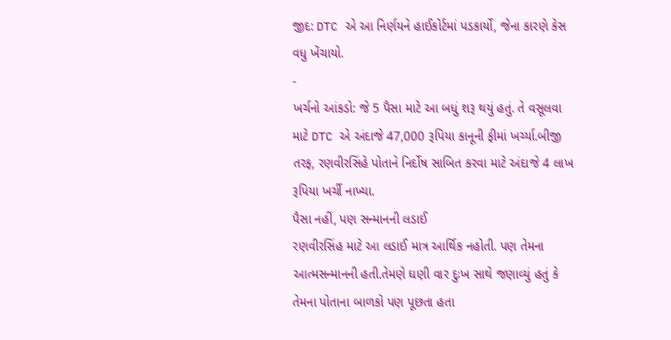જીદ: DTC એ આ નિર્ણયને હાઈકોર્ટમાં પડકાર્યો, જેના કારણે કેસ વધુ ખેંચાયો.
-
ખર્ચનો આંકડો: જે 5 પૈસા માટે આ બધું શરૂ થયું હતું. તે વસૂલવા માટે DTC એ અંદાજે 47,000 રૂપિયા કાનૂની ફીમાં ખર્ચ્યા.બીજી તરફ, રણવીરસિંહે પોતાને નિર્દોષ સાબિત કરવા માટે અંદાજે 4 લાખ રૂપિયા ખર્ચી નાખ્યા.
પૈસા નહીં, પણ સન્માનની લડાઈ
રણવીરસિંહ માટે આ લડાઈ માત્ર આર્થિક નહોતી. પણ તેમના આત્મસન્માનની હતી.તેમણે ઘણી વાર દુઃખ સાથે જણાવ્યું હતું કે તેમના પોતાના બાળકો પણ પૂછતા હતા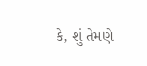કે, શું તેમણે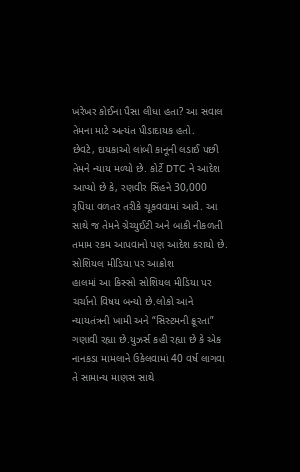ખરેખર કોઈના પૈસા લીધા હતા? આ સવાલ તેમના માટે અત્યંત પીડાદાયક હતો.
છેવટે, દાયકાઓ લાંબી કાનૂની લડાઈ પછી તેમને ન્યાય મળ્યો છે. કોર્ટે DTC ને આદેશ આપ્યો છે કે, રણવીર સિંહને 30,000 રૂપિયા વળતર તરીકે ચૂકવવામાં આવે. આ સાથે જ તેમને ગ્રેચ્યુઈટી અને બાકી નીકળતી તમામ રકમ આપવાનો પણ આદેશ કરાયો છે.
સોશિયલ મીડિયા પર આક્રોશ
હાલમાં આ કિસ્સો સોશિયલ મીડિયા પર ચર્ચાનો વિષય બન્યો છે.લોકો આને ન્યાયતંત્રની ખામી અને “સિસ્ટમની ક્રૂરતા” ગણાવી રહ્યા છે.યુઝર્સ કહી રહ્યા છે કે એક નાનકડા મામલાને ઉકેલવામાં 40 વર્ષ લાગવા તે સામાન્ય માણસ સાથે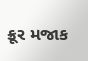ક્રૂર મજાક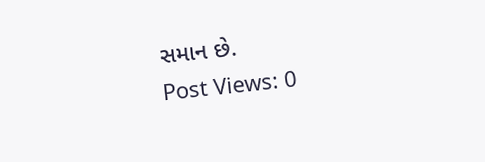સમાન છે.
Post Views: 0